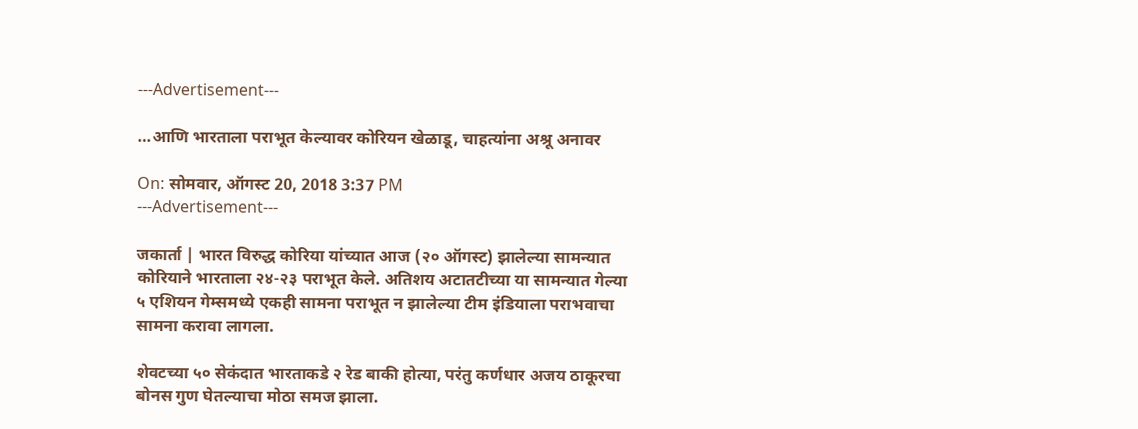---Advertisement---

…आणि भारताला पराभूत केल्यावर कोरियन खेळाडू, चाहत्यांना अश्रू अनावर

On: सोमवार, ऑगस्ट 20, 2018 3:37 PM
---Advertisement---

जकार्ता | भारत विरुद्ध कोरिया यांच्यात आज (२० ऑगस्ट) झालेल्या सामन्यात कोरियाने भारताला २४-२३ पराभूत केले. अतिशय अटातटीच्या या सामन्यात गेल्या ५ एशियन गेम्समध्ये एकही सामना पराभूत न झालेल्या टीम इंडियाला पराभवाचा सामना करावा लागला.

शेवटच्या ५० सेकंदात भारताकडे २ रेड बाकी होत्या, परंतु कर्णधार अजय ठाकूरचा बोनस गुण घेतल्याचा मोठा समज झाला.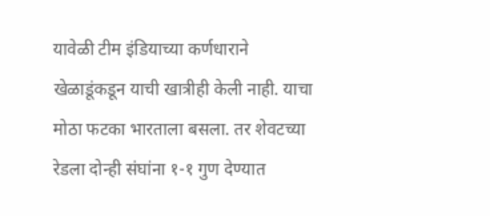यावेळी टीम इंडियाच्या कर्णधाराने खेळाडूंकडून याची खात्रीही केली नाही. याचा मोठा फटका भारताला बसला. तर शेवटच्या रेडला दोन्ही संघांना १-१ गुण देण्यात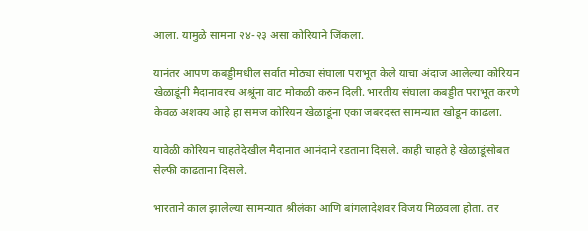आला. यामुळे सामना २४-२३ असा कोरियाने जिंकला.

यानंतर आपण कबड्डीमधील सर्वात मोठ्या संघाला पराभूत केले याचा अंदाज आलेल्या कोरियन खेळाडूंनी मैदानावरच अश्रूंना वाट मोकळी करुन दिली. भारतीय संघाला कबड्डीत पराभूत करणे केवळ अशक्य आहे हा समज कोरियन खेळाडूंना एका जबरदस्त सामन्यात खोडून काढला.

यावेळी कोरियन चाहतेदेखील मैदानात आनंदाने रडताना दिसले. काही चाहते हे खेळाडूंसोबत सेल्फी काढताना दिसले.

भारताने काल झालेल्या सामन्यात श्रीलंका आणि बांगलादेशवर विजय मिळवला होता. तर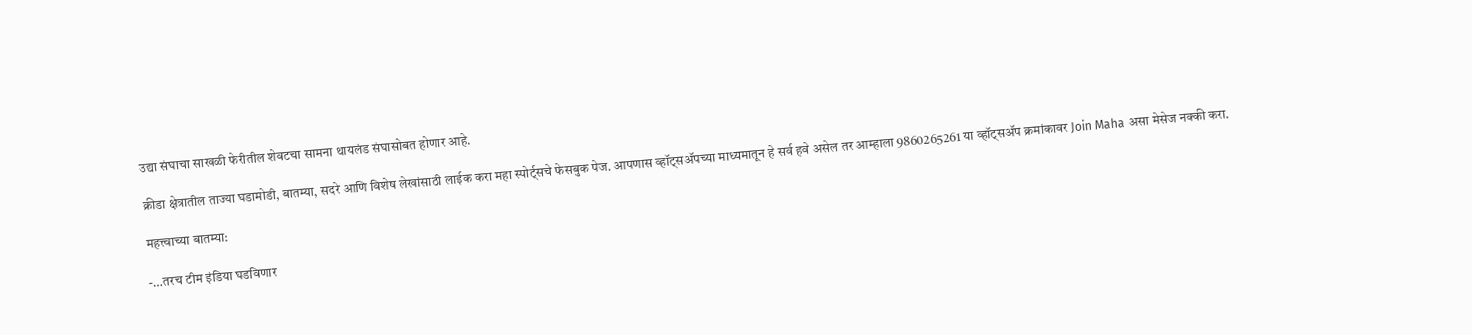उद्या संघाचा साखळी फेरीतील शेवटचा सामना थायलंड संघासोबत होणार आहे.

क्रीडा क्षेत्रातील ताज्या घडामोडी, बातम्या, सदरे आणि विशेष लेखांसाठी लाईक करा महा स्पोर्ट्सचे फेसबुक पेज. आपणास व्हॉट्सॲपच्या माध्यमातून हे सर्व हवे असेल तर आम्हाला 9860265261 या व्हॉट्सॲप क्रमांकावर Join Maha असा मेसेज नक्की करा.

महत्त्वाच्या बातम्या:

-…तरच टीम इंडिया घडविणार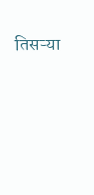तिसऱ्या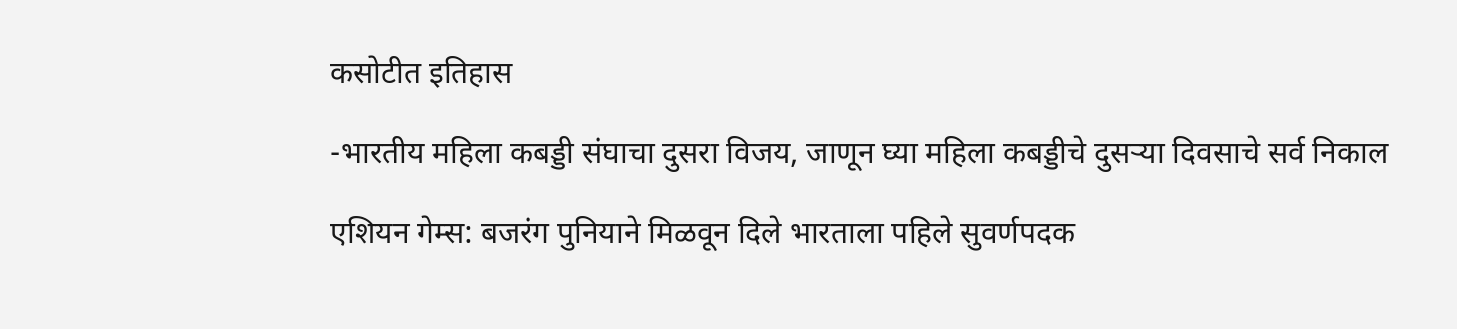कसोटीत इतिहास

-भारतीय महिला कबड्डी संघाचा दुसरा विजय, जाणून घ्या महिला कबड्डीचे दुसऱ्या दिवसाचे सर्व निकाल

एशियन गेम्स: बजरंग पुनियाने मिळवून दिले भारताला पहिले सुवर्णपदक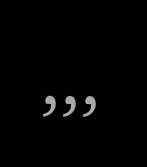,,,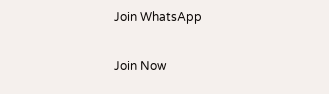Join WhatsApp

Join Now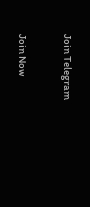Join Telegram

Join Now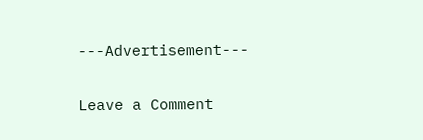---Advertisement---

Leave a Comment